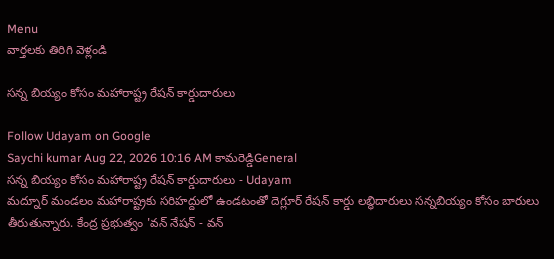Menu
వార్తలకు తిరిగి వెళ్లండి

సన్న బియ్యం కోసం మహారాష్ట్ర రేషన్ కార్డుదారులు

Follow Udayam on Google
Saychi kumar Aug 22, 2026 10:16 AM కామరెడ్డిGeneral
సన్న బియ్యం కోసం మహారాష్ట్ర రేషన్ కార్డుదారులు - Udayam
మద్నూర్ మండలం మహారాష్ట్రకు సరిహద్దులో ఉండటంతో దెగ్లూర్ రేషన్ కార్డు లబ్ధిదారులు సన్నబియ్యం కోసం బారులు తీరుతున్నారు. కేంద్ర ప్రభుత్వం 'వన్ నేషన్ - వన్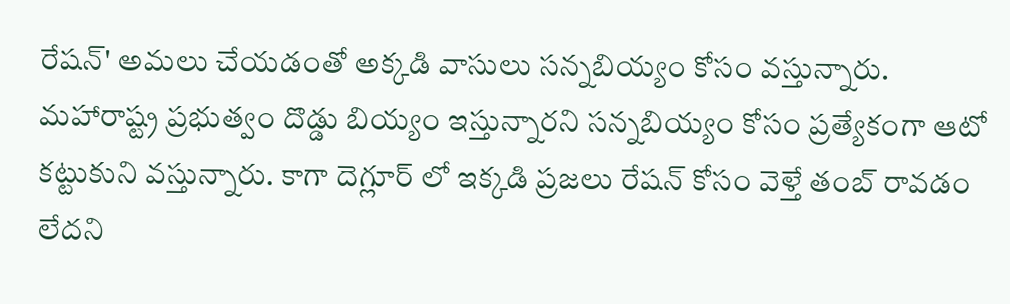రేషన్' అమలు చేయడంతో అక్కడి వాసులు సన్నబియ్యం కోసం వస్తున్నారు. మహారాష్ట్ర ప్రభుత్వం దొడ్డు బియ్యం ఇస్తున్నారని సన్నబియ్యం కోసం ప్రత్యేకంగా ఆటో కట్టుకుని వస్తున్నారు. కాగా దెగ్లూర్ లో ఇక్కడి ప్రజలు రేషన్ కోసం వెళ్తే తంబ్ రావడం లేదని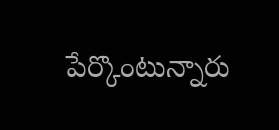పేర్కొంటున్నారు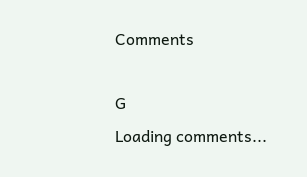Comments

G
Loading comments...